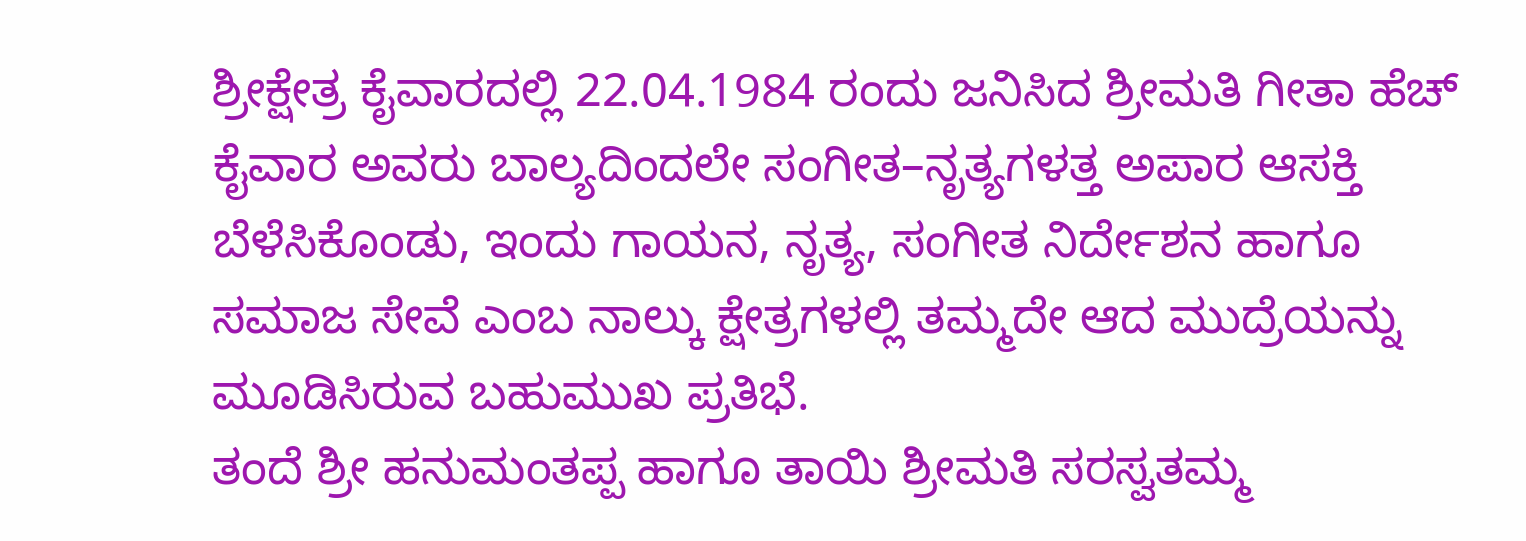ಶ್ರೀಕ್ಷೇತ್ರ ಕೈವಾರದಲ್ಲಿ 22.04.1984 ರಂದು ಜನಿಸಿದ ಶ್ರೀಮತಿ ಗೀತಾ ಹೆಚ್ ಕೈವಾರ ಅವರು ಬಾಲ್ಯದಿಂದಲೇ ಸಂಗೀತ–ನೃತ್ಯಗಳತ್ತ ಅಪಾರ ಆಸಕ್ತಿ ಬೆಳೆಸಿಕೊಂಡು, ಇಂದು ಗಾಯನ, ನೃತ್ಯ, ಸಂಗೀತ ನಿರ್ದೇಶನ ಹಾಗೂ ಸಮಾಜ ಸೇವೆ ಎಂಬ ನಾಲ್ಕು ಕ್ಷೇತ್ರಗಳಲ್ಲಿ ತಮ್ಮದೇ ಆದ ಮುದ್ರೆಯನ್ನು ಮೂಡಿಸಿರುವ ಬಹುಮುಖ ಪ್ರತಿಭೆ.
ತಂದೆ ಶ್ರೀ ಹನುಮಂತಪ್ಪ ಹಾಗೂ ತಾಯಿ ಶ್ರೀಮತಿ ಸರಸ್ವತಮ್ಮ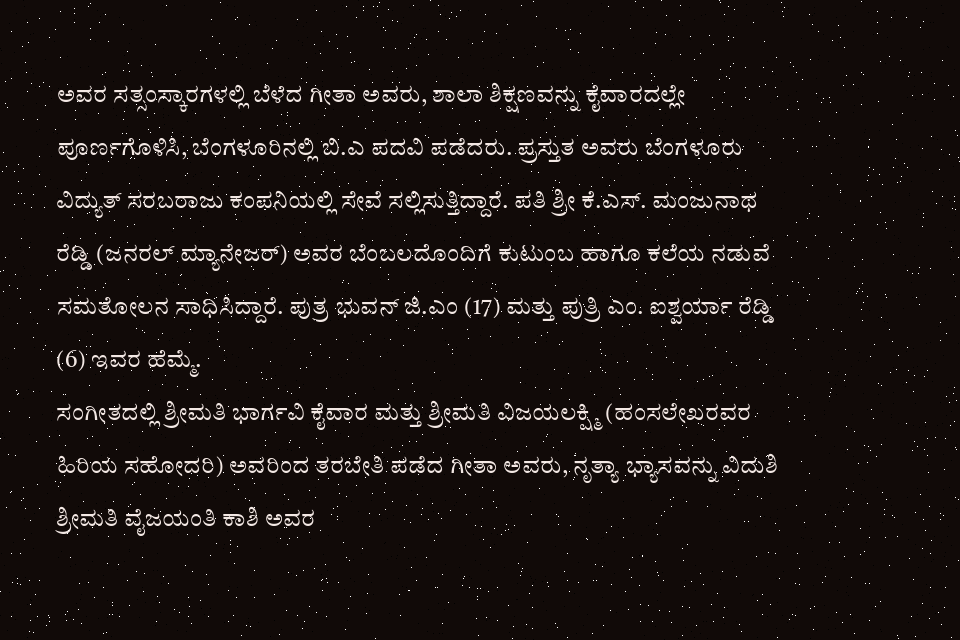ಅವರ ಸತ್ಸಂಸ್ಕಾರಗಳಲ್ಲಿ ಬೆಳೆದ ಗೀತಾ ಅವರು, ಶಾಲಾ ಶಿಕ್ಷಣವನ್ನು ಕೈವಾರದಲ್ಲೇ ಪೂರ್ಣಗೊಳಿಸಿ, ಬೆಂಗಳೂರಿನಲ್ಲಿ ಬಿ.ಎ ಪದವಿ ಪಡೆದರು. ಪ್ರಸ್ತುತ ಅವರು ಬೆಂಗಳೂರು ವಿದ್ಯುತ್ ಸರಬರಾಜು ಕಂಪನಿಯಲ್ಲಿ ಸೇವೆ ಸಲ್ಲಿಸುತ್ತಿದ್ದಾರೆ. ಪತಿ ಶ್ರೀ ಕೆ.ಎಸ್. ಮಂಜುನಾಥ ರೆಡ್ಡಿ (ಜನರಲ್ ಮ್ಯಾನೇಜರ್) ಅವರ ಬೆಂಬಲದೊಂದಿಗೆ ಕುಟುಂಬ ಹಾಗೂ ಕಲೆಯ ನಡುವೆ ಸಮತೋಲನ ಸಾಧಿಸಿದ್ದಾರೆ. ಪುತ್ರ ಭುವನ್ ಜಿ.ಎಂ (17) ಮತ್ತು ಪುತ್ರಿ ಎಂ. ಐಶ್ವರ್ಯಾ ರೆಡ್ಡಿ (6) ಇವರ ಹೆಮ್ಮೆ.
ಸಂಗೀತದಲ್ಲಿ ಶ್ರೀಮತಿ ಭಾರ್ಗವಿ ಕೈವಾರ ಮತ್ತು ಶ್ರೀಮತಿ ವಿಜಯಲಕ್ಷ್ಮಿ (ಹಂಸಲೇಖರವರ ಹಿರಿಯ ಸಹೋದರಿ) ಅವರಿಂದ ತರಬೇತಿ ಪಡೆದ ಗೀತಾ ಅವರು, ನೃತ್ಯಾ ಭ್ಯಾಸವನ್ನು ವಿದುಶಿ ಶ್ರೀಮತಿ ವೈಜಯಂತಿ ಕಾಶಿ ಅವರ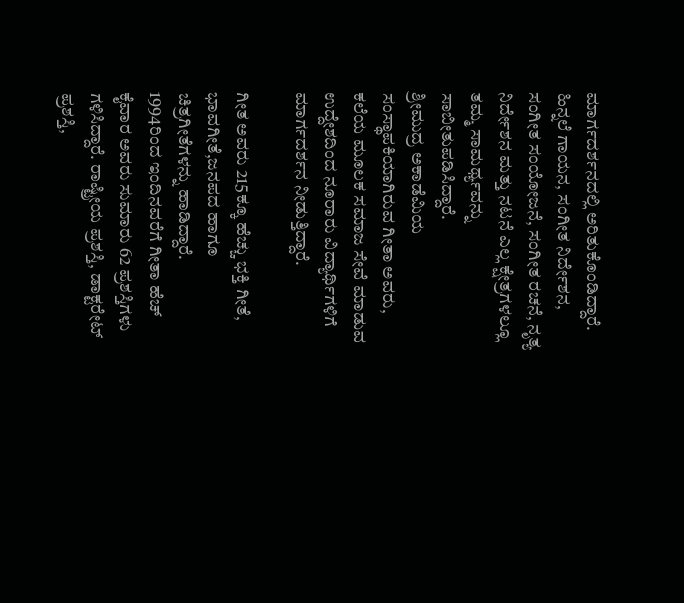ಮಾರ್ಗದರ್ಶನದಲ್ಲಿ ಅರಿತುಕೊಂಡಿದ್ದಾರೆ. ಹಿನ್ನಲೆ ಗಾಯನ, ಸಂಗೀತ ನಿರ್ದೇಶನ, ಸಂಗೀತ ಸಂಯೋಜನೆ, ಸಂಗೀತ ರಚನೆ, ನೃತ್ಯ ನಿರ್ದೇಶನ ಮತ್ತು ನಟನೆ ಎಲ್ಲ ಕ್ಷೇತ್ರಗಳಲ್ಲೂ ತಮ್ಮ ಸಾಮರ್ಥ್ಯವನ್ನು ಸಾಬೀತುಪಡಿಸಿದ್ದಾರೆ.
ಶ್ರೀಮುದ್ರ ಅಕಾಡೆಮಿಯ ಸಂಸ್ಥಾಪಕಿಯಾಗಿರುವ ಗೀತಾ ಅವರು, ಕಲೆಯ ಮೂಲಕ ಸಮಾಜ ಸೇವೆ ಮಾಡುವ ಉದ್ದೇಶದಿಂದ ನೂರಾರು ವಿದ್ಯಾರ್ಥಿಗಳಿಗೆ ಮಾರ್ಗದರ್ಶನ ನೀಡುತ್ತಿದ್ದಾರೆ.

ಗೀತ ಅವರು 215ಕ್ಕೂ ಹೆಚ್ಚು ಭಕ್ತಿ ಗೀತೆ, ಭಾವಗೀತೆ,ಜನಪದ ಹಾಗೂ ಚಿತ್ರಗೀತೆಗಳನ್ನು ಹಾಡಿದ್ದಾರೆ.
1994ರಿಂದ ಇಂದಿನವರೆಗೆ ಗೀತಾ ಹೆಚ್ ಕೈವಾರ ಅವರು ಸುಮಾರು 62 ಪ್ರಶಸ್ತಿಗಳು ಗಳಿಸಿದ್ದಾರೆ. ರಾಷ್ಟ್ರೀಯ ಪ್ರಶಸ್ತಿ, ಡಾಕ್ಟರೇಟ್ ಪ್ರಶಸ್ತಿ,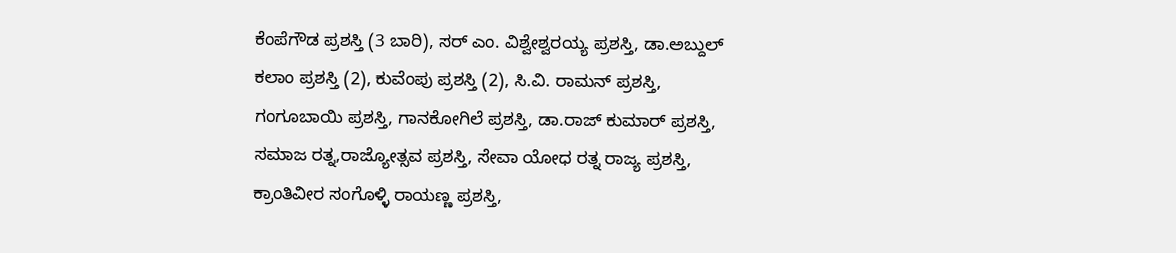ಕೆಂಪೆಗೌಡ ಪ್ರಶಸ್ತಿ (3 ಬಾರಿ), ಸರ್ ಎಂ. ವಿಶ್ವೇಶ್ವರಯ್ಯ ಪ್ರಶಸ್ತಿ, ಡಾ.ಅಬ್ದುಲ್ ಕಲಾಂ ಪ್ರಶಸ್ತಿ (2), ಕುವೆಂಪು ಪ್ರಶಸ್ತಿ (2), ಸಿ.ವಿ. ರಾಮನ್ ಪ್ರಶಸ್ತಿ, ಗಂಗೂಬಾಯಿ ಪ್ರಶಸ್ತಿ, ಗಾನಕೋಗಿಲೆ ಪ್ರಶಸ್ತಿ, ಡಾ.ರಾಜ್ ಕುಮಾರ್ ಪ್ರಶಸ್ತಿ, ಸಮಾಜ ರತ್ನ,ರಾಜ್ಯೋತ್ಸವ ಪ್ರಶಸ್ತಿ, ಸೇವಾ ಯೋಧ ರತ್ನ ರಾಜ್ಯ ಪ್ರಶಸ್ತಿ, ಕ್ರಾಂತಿವೀರ ಸಂಗೊಳ್ಳಿ ರಾಯಣ್ಣ ಪ್ರಶಸ್ತಿ,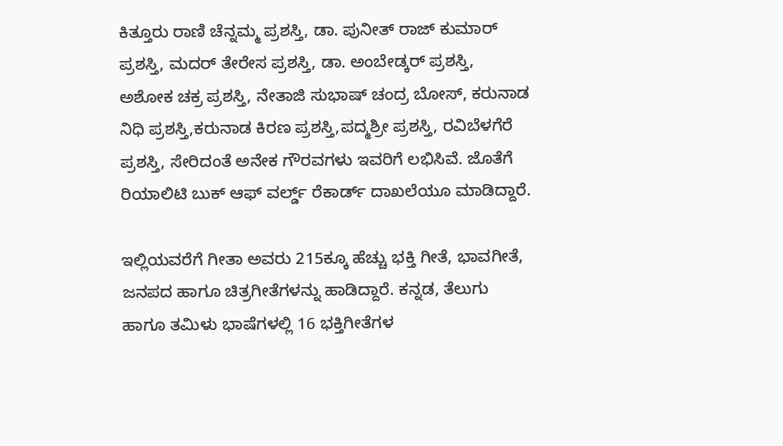ಕಿತ್ತೂರು ರಾಣಿ ಚೆನ್ನಮ್ಮ ಪ್ರಶಸ್ತಿ, ಡಾ. ಪುನೀತ್ ರಾಜ್ ಕುಮಾರ್ ಪ್ರಶಸ್ತಿ, ಮದರ್ ತೇರೇಸ ಪ್ರಶಸ್ತಿ, ಡಾ. ಅಂಬೇಡ್ಕರ್ ಪ್ರಶಸ್ತಿ, ಅಶೋಕ ಚಕ್ರ ಪ್ರಶಸ್ತಿ, ನೇತಾಜಿ ಸುಭಾಷ್ ಚಂದ್ರ ಬೋಸ್, ಕರುನಾಡ ನಿಧಿ ಪ್ರಶಸ್ತಿ,ಕರುನಾಡ ಕಿರಣ ಪ್ರಶಸ್ತಿ,ಪದ್ಮಶ್ರೀ ಪ್ರಶಸ್ತಿ, ರವಿಬೆಳಗೆರೆ ಪ್ರಶಸ್ತಿ, ಸೇರಿದಂತೆ ಅನೇಕ ಗೌರವಗಳು ಇವರಿಗೆ ಲಭಿಸಿವೆ. ಜೊತೆಗೆ ರಿಯಾಲಿಟಿ ಬುಕ್ ಆಫ್ ವರ್ಲ್ಡ್ ರೆಕಾರ್ಡ್ ದಾಖಲೆಯೂ ಮಾಡಿದ್ದಾರೆ.

ಇಲ್ಲಿಯವರೆಗೆ ಗೀತಾ ಅವರು 215ಕ್ಕೂ ಹೆಚ್ಚು ಭಕ್ತಿ ಗೀತೆ, ಭಾವಗೀತೆ, ಜನಪದ ಹಾಗೂ ಚಿತ್ರಗೀತೆಗಳನ್ನು ಹಾಡಿದ್ದಾರೆ. ಕನ್ನಡ, ತೆಲುಗು ಹಾಗೂ ತಮಿಳು ಭಾಷೆಗಳಲ್ಲಿ 16 ಭಕ್ತಿಗೀತೆಗಳ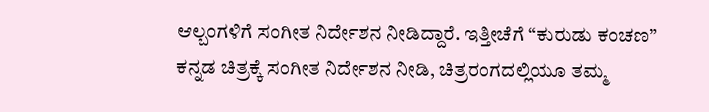ಆಲ್ಬಂಗಳಿಗೆ ಸಂಗೀತ ನಿರ್ದೇಶನ ನೀಡಿದ್ದಾರೆ. ಇತ್ತೀಚೆಗೆ “ಕುರುಡು ಕಂಚಣ” ಕನ್ನಡ ಚಿತ್ರಕ್ಕೆ ಸಂಗೀತ ನಿರ್ದೇಶನ ನೀಡಿ, ಚಿತ್ರರಂಗದಲ್ಲಿಯೂ ತಮ್ಮ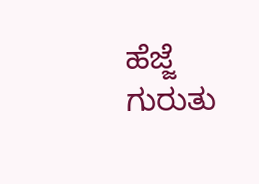ಹೆಜ್ಜೆ ಗುರುತು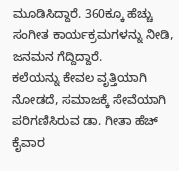ಮೂಡಿಸಿದ್ದಾರೆ. 360ಕ್ಕೂ ಹೆಚ್ಚು ಸಂಗೀತ ಕಾರ್ಯಕ್ರಮಗಳನ್ನು ನೀಡಿ, ಜನಮನ ಗೆದ್ದಿದ್ದಾರೆ.
ಕಲೆಯನ್ನು ಕೇವಲ ವೃತ್ತಿಯಾಗಿ ನೋಡದೆ, ಸಮಾಜಕ್ಕೆ ಸೇವೆಯಾಗಿ ಪರಿಗಣಿಸಿರುವ ಡಾ. ಗೀತಾ ಹೆಚ್ ಕೈವಾರ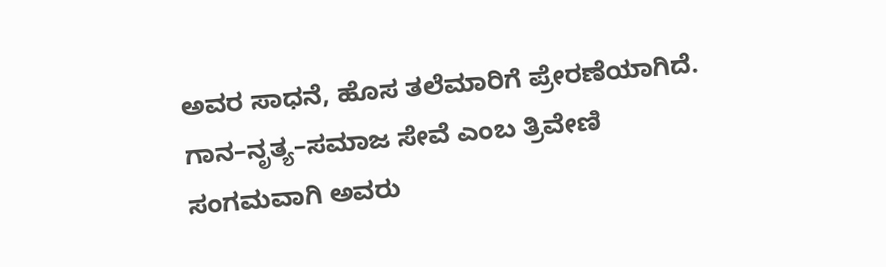ಅವರ ಸಾಧನೆ, ಹೊಸ ತಲೆಮಾರಿಗೆ ಪ್ರೇರಣೆಯಾಗಿದೆ. ಗಾನ–ನೃತ್ಯ–ಸಮಾಜ ಸೇವೆ ಎಂಬ ತ್ರಿವೇಣಿ ಸಂಗಮವಾಗಿ ಅವರು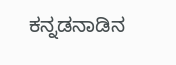ಕನ್ನಡನಾಡಿನ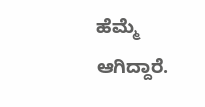ಹೆಮ್ಮೆ ಆಗಿದ್ದಾರೆ.